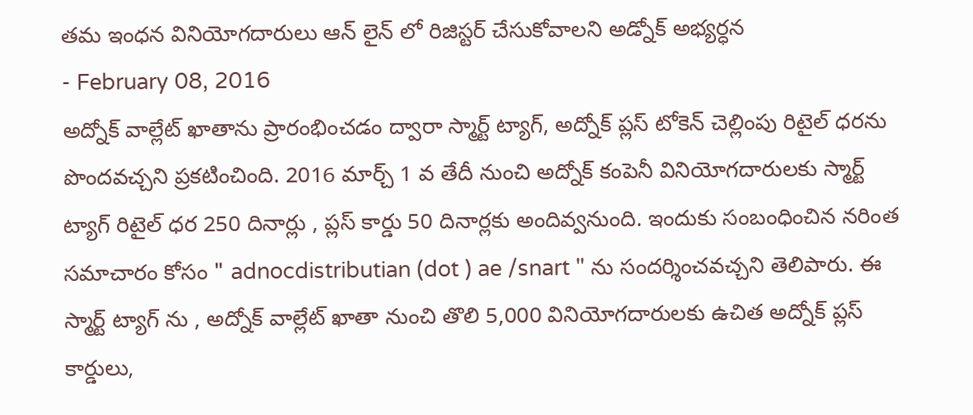తమ ఇంధన వినియోగదారులు ఆన్ లైన్ లో రిజిస్టర్ చేసుకోవాలని అడ్నోక్ అభ్యర్ధన
- February 08, 2016
అద్నోక్ వాల్లేట్ ఖాతాను ప్రారంభించడం ద్వారా స్మార్ట్ ట్యాగ్, అద్నోక్ ప్లస్ టోకెన్ చెల్లింపు రిటైల్ ధరను పొందవచ్చని ప్రకటించింది. 2016 మార్చ్ 1 వ తేదీ నుంచి అద్నోక్ కంపెనీ వినియోగదారులకు స్మార్ట్ ట్యాగ్ రిటైల్ ధర 250 దినార్లు , ప్లస్ కార్డు 50 దినార్లకు అందివ్వనుంది. ఇందుకు సంబంధించిన నరింత సమాచారం కోసం " adnocdistributian (dot ) ae /snart " ను సందర్శించవచ్చని తెలిపారు. ఈ స్మార్ట్ ట్యాగ్ ను , అద్నోక్ వాల్లేట్ ఖాతా నుంచి తొలి 5,000 వినియోగదారులకు ఉచిత అద్నోక్ ప్లస్ కార్డులు,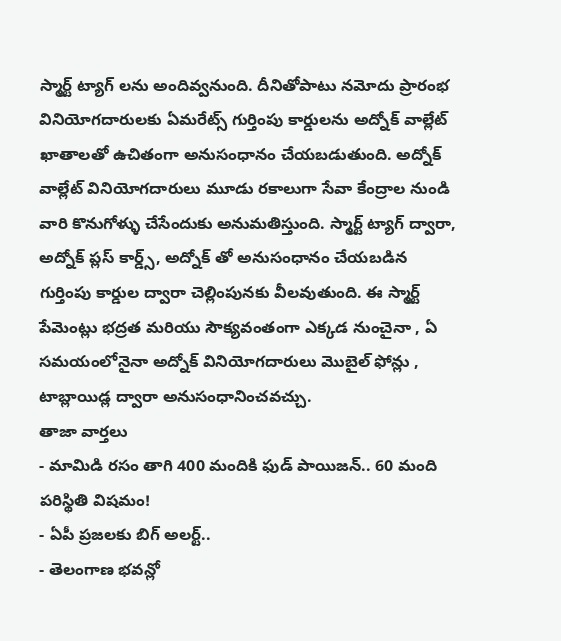స్మార్ట్ ట్యాగ్ లను అందివ్వనుంది. దీనితోపాటు నమోదు ప్రారంభ వినియోగదారులకు ఏమరేట్స్ గుర్తింపు కార్డులను అద్నోక్ వాల్లేట్ ఖాతాలతో ఉచితంగా అనుసంధానం చేయబడుతుంది. అద్నోక్ వాల్లేట్ వినియోగదారులు మూడు రకాలుగా సేవా కేంద్రాల నుండి వారి కొనుగోళ్ళు చేసేందుకు అనుమతిస్తుంది. స్మార్ట్ ట్యాగ్ ద్వారా, అద్నోక్ ప్లస్ కార్డ్స్, అద్నోక్ తో అనుసంధానం చేయబడిన గుర్తింపు కార్డుల ద్వారా చెల్లింపునకు వీలవుతుంది. ఈ స్మార్ట్ పేమెంట్లు భద్రత మరియు సౌక్యవంతంగా ఎక్కడ నుంచైనా , ఏ సమయంలోనైనా అద్నోక్ వినియోగదారులు మొబైల్ ఫోన్లు , టాబ్లాయిడ్ల ద్వారా అనుసంధానించవచ్చు.
తాజా వార్తలు
- మామిడి రసం తాగి 400 మందికి ఫుడ్ పాయిజన్.. 60 మంది పరిస్థితి విషమం!
- ఏపీ ప్రజలకు బిగ్ అలర్ట్..
- తెలంగాణ భవన్లో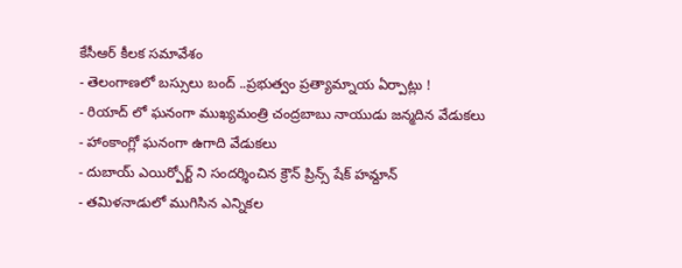కేసీఆర్ కీలక సమావేశం
- తెలంగాణలో బస్సులు బంద్ ..ప్రభుత్వం ప్రత్యామ్నాయ ఏర్పాట్లు !
- రియాద్ లో ఘనంగా ముఖ్యమంత్రి చంద్రబాబు నాయుడు జన్మదిన వేడుకలు
- హాంకాంగ్లో ఘనంగా ఉగాది వేడుకలు
- దుబాయ్ ఎయిర్పోర్ట్ ని సందర్శించిన క్రౌన్ ప్రిన్స్ షేక్ హమ్దాన్
- తమిళనాడులో ముగిసిన ఎన్నికల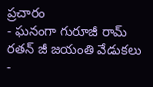ప్రచారం
- ఘనంగా గురూజీ రామ్ రతన్ జీ జయంతి వేడుకలు
-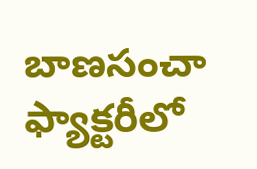బాణసంచా ఫ్యాక్టరీలో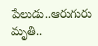పేలుడు..ఆరుగురు మృతి..